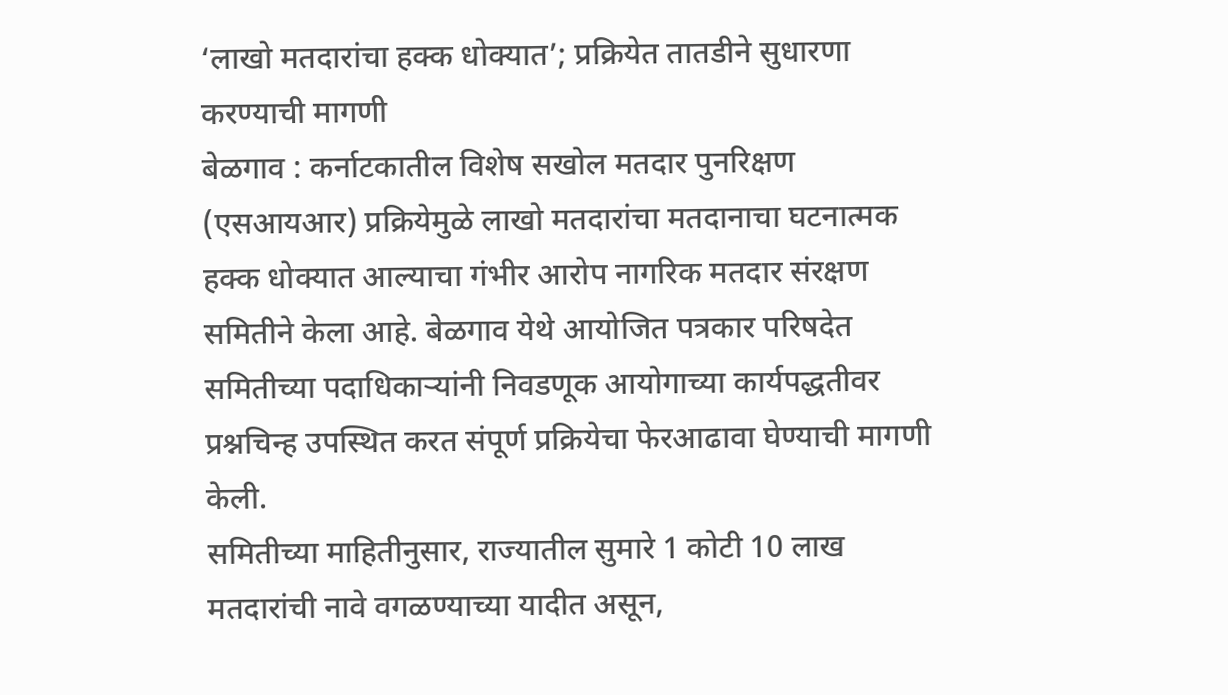‘लाखो मतदारांचा हक्क धोक्यात’; प्रक्रियेत तातडीने सुधारणा करण्याची मागणी
बेळगाव : कर्नाटकातील विशेष सखोल मतदार पुनरिक्षण (एसआयआर) प्रक्रियेमुळे लाखो मतदारांचा मतदानाचा घटनात्मक हक्क धोक्यात आल्याचा गंभीर आरोप नागरिक मतदार संरक्षण समितीने केला आहे. बेळगाव येथे आयोजित पत्रकार परिषदेत समितीच्या पदाधिकाऱ्यांनी निवडणूक आयोगाच्या कार्यपद्धतीवर प्रश्नचिन्ह उपस्थित करत संपूर्ण प्रक्रियेचा फेरआढावा घेण्याची मागणी केली.
समितीच्या माहितीनुसार, राज्यातील सुमारे 1 कोटी 10 लाख मतदारांची नावे वगळण्याच्या यादीत असून,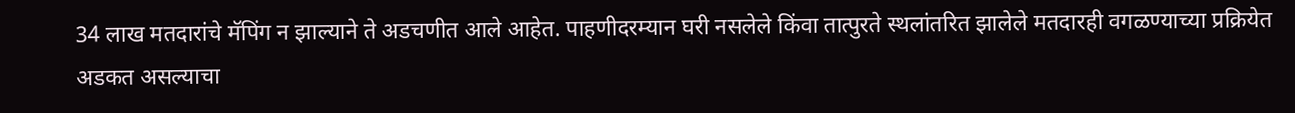34 लाख मतदारांचे मॅपिंग न झाल्याने ते अडचणीत आले आहेत. पाहणीदरम्यान घरी नसलेले किंवा तात्पुरते स्थलांतरित झालेले मतदारही वगळण्याच्या प्रक्रियेत अडकत असल्याचा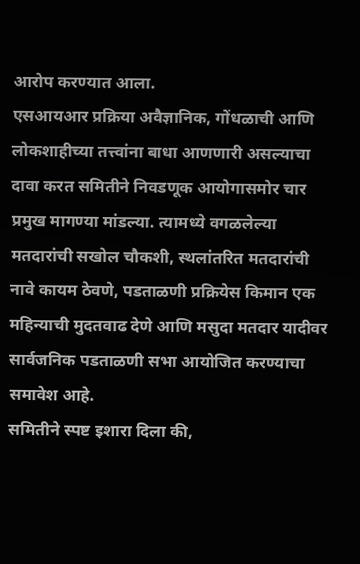आरोप करण्यात आला.
एसआयआर प्रक्रिया अवैज्ञानिक, गोंधळाची आणि लोकशाहीच्या तत्त्वांना बाधा आणणारी असल्याचा दावा करत समितीने निवडणूक आयोगासमोर चार प्रमुख मागण्या मांडल्या. त्यामध्ये वगळलेल्या मतदारांची सखोल चौकशी, स्थलांतरित मतदारांची नावे कायम ठेवणे, पडताळणी प्रक्रियेस किमान एक महिन्याची मुदतवाढ देणे आणि मसुदा मतदार यादीवर सार्वजनिक पडताळणी सभा आयोजित करण्याचा समावेश आहे.
समितीने स्पष्ट इशारा दिला की,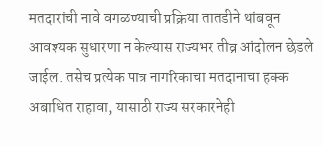मतदारांची नावे वगळण्याची प्रक्रिया तातडीने थांबवून आवश्यक सुधारणा न केल्यास राज्यभर तीव्र आंदोलन छेडले जाईल. तसेच प्रत्येक पात्र नागरिकाचा मतदानाचा हक्क अबाधित राहावा, यासाठी राज्य सरकारनेही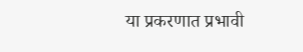या प्रकरणात प्रभावी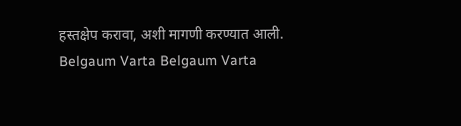हस्तक्षेप करावा, अशी मागणी करण्यात आली.
Belgaum Varta Belgaum Varta